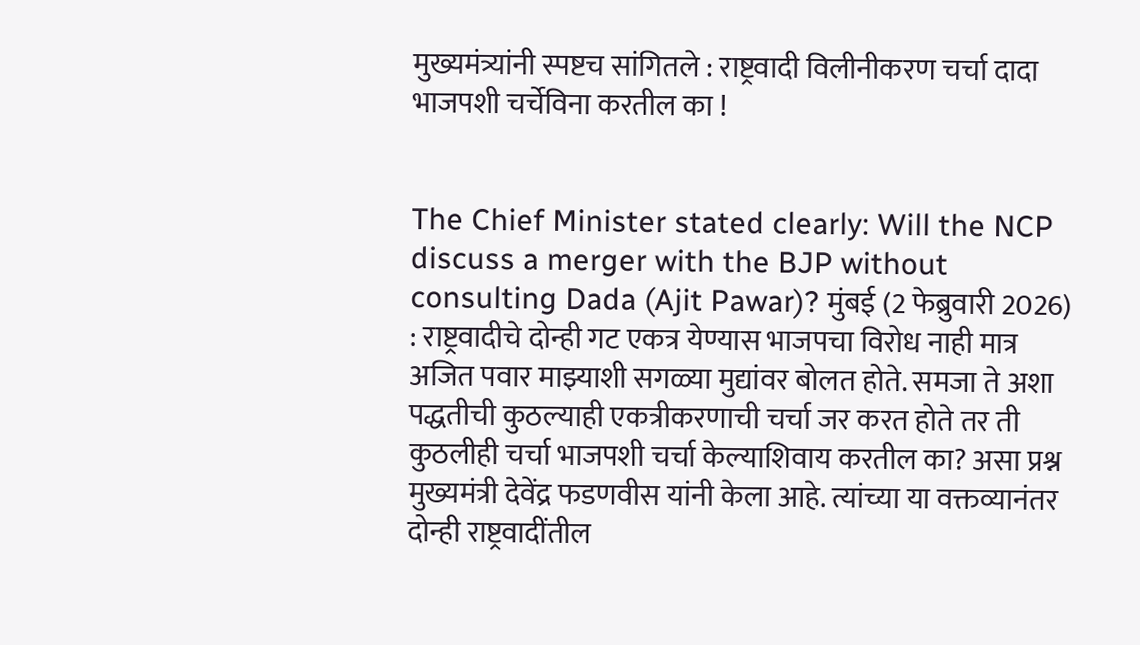मुख्यमंत्र्यांनी स्पष्टच सांगितले : राष्ट्रवादी विलीनीकरण चर्चा दादा भाजपशी चर्चेविना करतील का !


The Chief Minister stated clearly: Will the NCP discuss a merger with the BJP without consulting Dada (Ajit Pawar)? मुंबई (2 फेब्रुवारी 2026) : राष्ट्रवादीचे दोन्ही गट एकत्र येण्यास भाजपचा विरोध नाही मात्र अजित पवार माझ्याशी सगळ्या मुद्यांवर बोलत होते. समजा ते अशा पद्धतीची कुठल्याही एकत्रीकरणाची चर्चा जर करत होते तर ती कुठलीही चर्चा भाजपशी चर्चा केल्याशिवाय करतील का? असा प्रश्न मुख्यमंत्री देवेंद्र फडणवीस यांनी केला आहे. त्यांच्या या वक्तव्यानंतर दोन्ही राष्ट्रवादींतील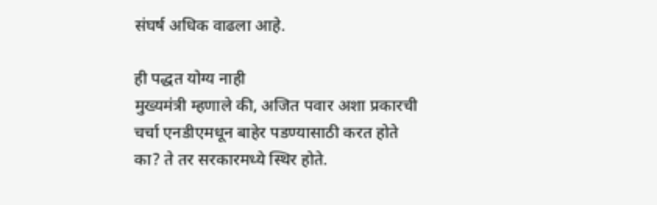संघर्ष अधिक वाढला आहे.

ही पद्धत योग्य नाही
मुख्यमंत्री म्हणाले की, अजित पवार अशा प्रकारची चर्चा एनडीएमधून बाहेर पडण्यासाठी करत होते का? ते तर सरकारमध्ये स्थिर होते.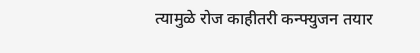त्यामुळे रोज काहीतरी कन्फ्युजन तयार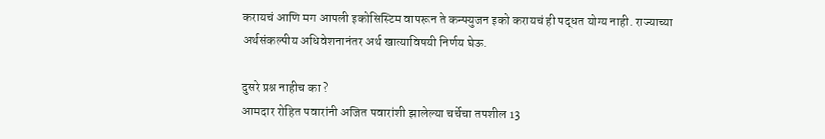करायचं आणि मग आपली इकोसिस्टिम वापरून ते कन्फ्युजन इको करायचं ही पद्धत योग्य नाही. राज्याच्या अर्थसंकल्पीय अधिवेशनानंतर अर्थ खात्याविषयी निर्णय घेऊ.

दुसरे प्रश्न नाहीच का ?
आमदार रोहित पवारांनी अजित पवारांशी झालेल्या चर्चेचा तपशील 13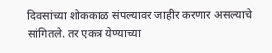दिवसांच्या शोककाळ संपल्यावर जाहीर करणार असल्याचे सांगितले. तर एकत्र येण्याच्या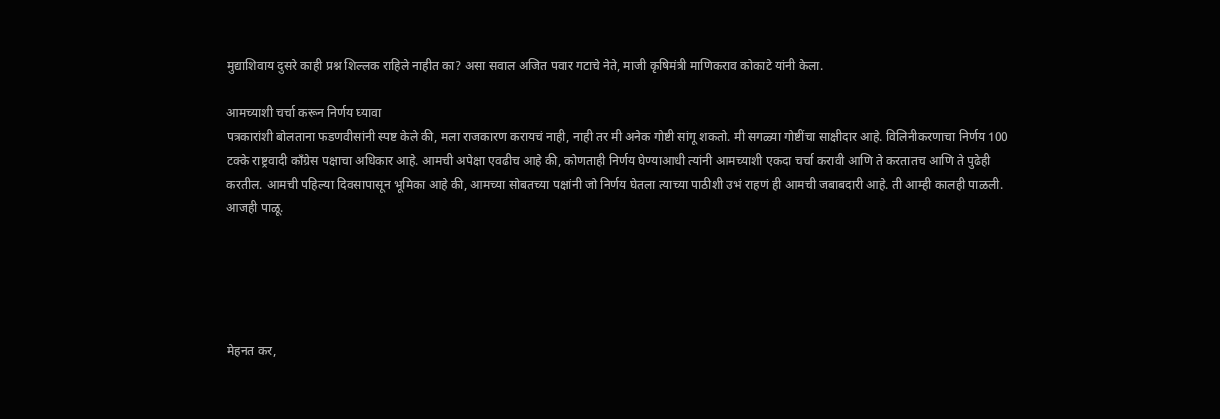मुद्याशिवाय दुसरे काही प्रश्न शिल्लक राहिले नाहीत का? असा सवाल अजित पवार गटाचे नेते, माजी कृषिमंत्री माणिकराव कोकाटे यांनी केला.

आमच्याशी चर्चा करून निर्णय घ्यावा
पत्रकारांशी बोलताना फडणवीसांनी स्पष्ट केले की, मला राजकारण करायचं नाही, नाही तर मी अनेक गोष्टी सांगू शकतो. मी सगळ्या गोष्टींचा साक्षीदार आहे. विलिनीकरणाचा निर्णय 100 टक्के राष्ट्रवादी काँग्रेस पक्षाचा अधिकार आहे. आमची अपेक्षा एवढीच आहे की, कोणताही निर्णय घेण्याआधी त्यांनी आमच्याशी एकदा चर्चा करावी आणि ते करतातच आणि ते पुढेही करतील. आमची पहिल्या दिवसापासून भूमिका आहे की, आमच्या सोबतच्या पक्षांनी जो निर्णय घेतला त्याच्या पाठीशी उभं राहणं ही आमची जबाबदारी आहे. ती आम्ही कालही पाळली. आजही पाळू.





मेहनत कर,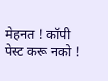मेहनत ! कॉपी पेस्ट करू नको !